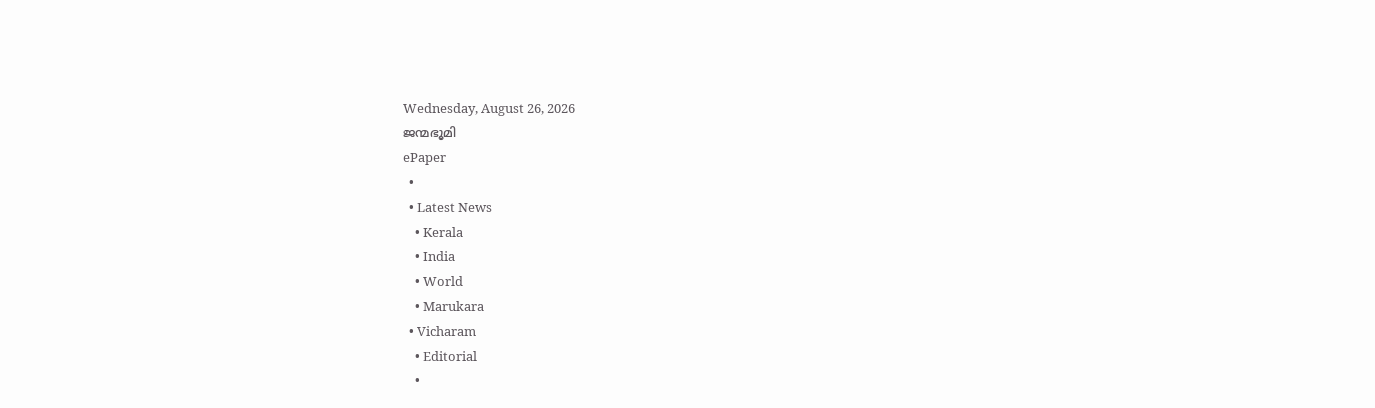Wednesday, August 26, 2026
ജന്മഭൂമി
ePaper
  •
  • Latest News
    • Kerala
    • India
    • World
    • Marukara
  • Vicharam
    • Editorial
    •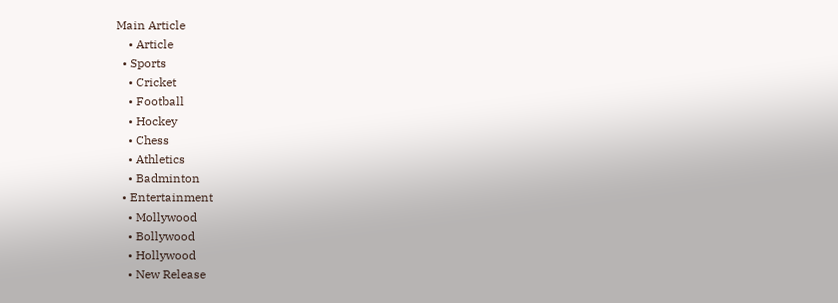Main Article
    • Article
  • Sports
    • Cricket
    • Football
    • Hockey
    • Chess
    • Athletics
    • Badminton
  • Entertainment
    • Mollywood
    • Bollywood
    • Hollywood
    • New Release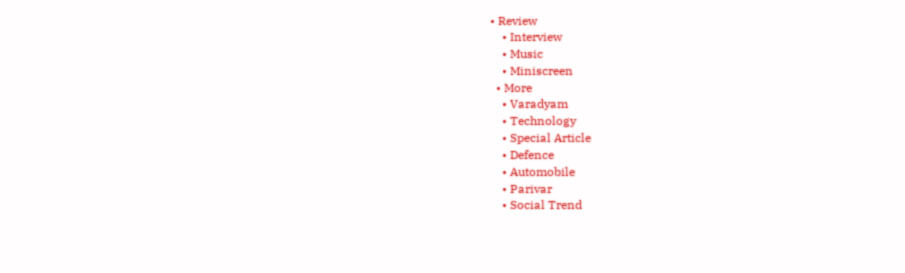• Review
    • Interview
    • Music
    • Miniscreen
  • More
    • Varadyam
    • Technology
    • Special Article
    • Defence
    • Automobile
    • Parivar
    • Social Trend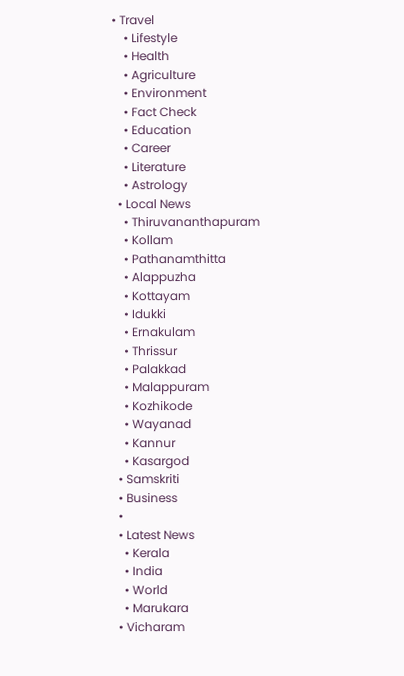• Travel
    • Lifestyle
    • Health
    • Agriculture
    • Environment
    • Fact Check
    • Education
    • Career
    • Literature
    • Astrology
  • Local News
    • Thiruvananthapuram
    • Kollam
    • Pathanamthitta
    • Alappuzha
    • Kottayam
    • Idukki
    • Ernakulam
    • Thrissur
    • Palakkad
    • Malappuram
    • Kozhikode
    • Wayanad
    • Kannur
    • Kasargod
  • Samskriti
  • Business
  •
  • Latest News
    • Kerala
    • India
    • World
    • Marukara
  • Vicharam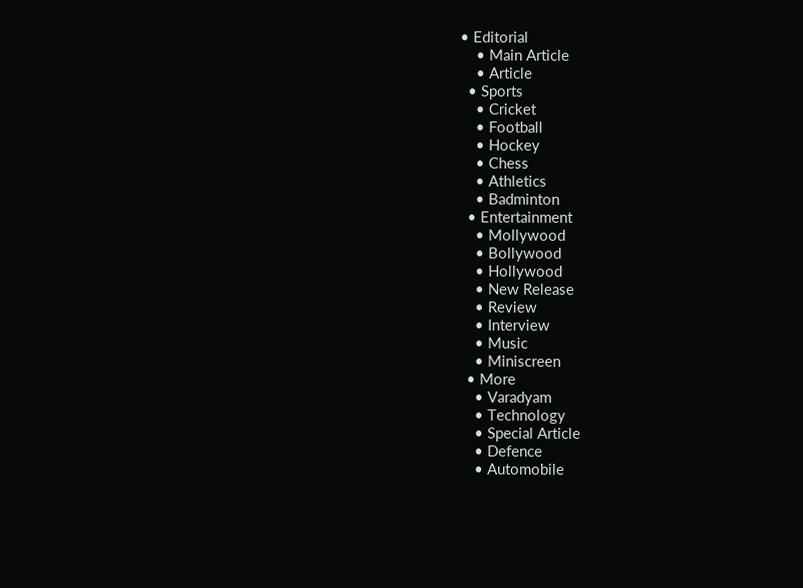• Editorial
    • Main Article
    • Article
  • Sports
    • Cricket
    • Football
    • Hockey
    • Chess
    • Athletics
    • Badminton
  • Entertainment
    • Mollywood
    • Bollywood
    • Hollywood
    • New Release
    • Review
    • Interview
    • Music
    • Miniscreen
  • More
    • Varadyam
    • Technology
    • Special Article
    • Defence
    • Automobile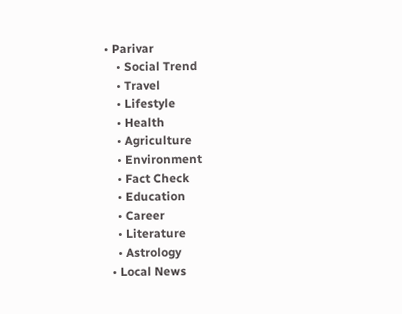• Parivar
    • Social Trend
    • Travel
    • Lifestyle
    • Health
    • Agriculture
    • Environment
    • Fact Check
    • Education
    • Career
    • Literature
    • Astrology
  • Local News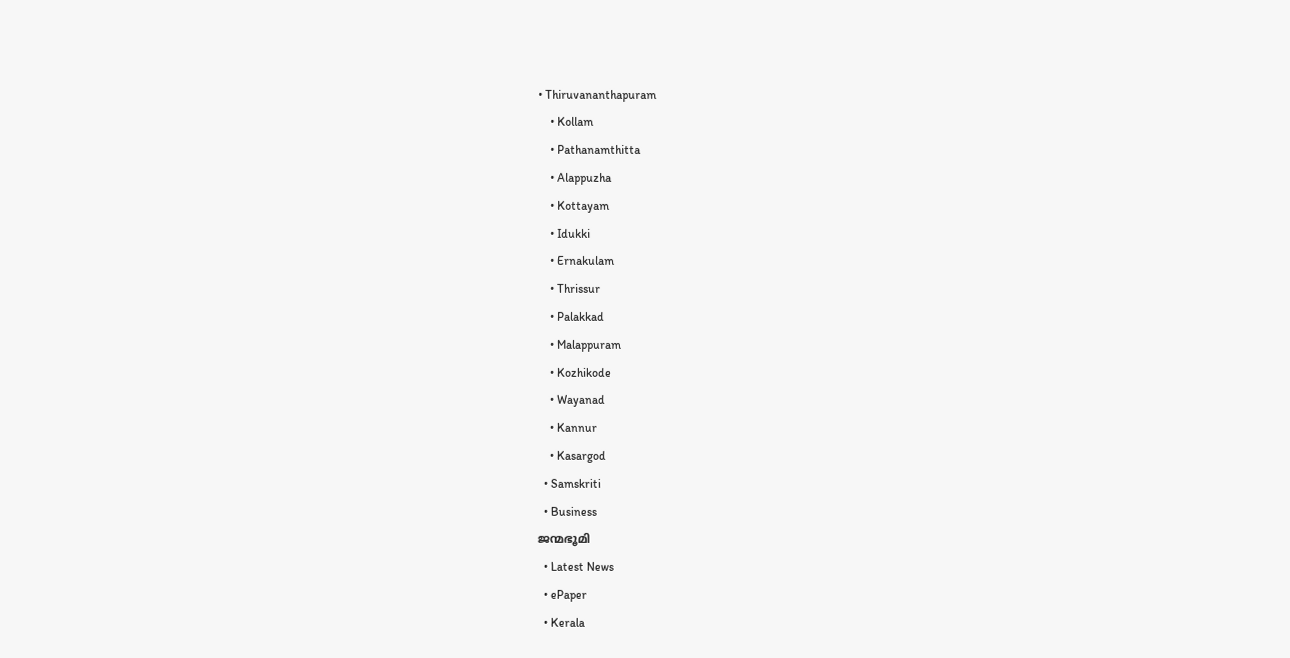• Thiruvananthapuram
    • Kollam
    • Pathanamthitta
    • Alappuzha
    • Kottayam
    • Idukki
    • Ernakulam
    • Thrissur
    • Palakkad
    • Malappuram
    • Kozhikode
    • Wayanad
    • Kannur
    • Kasargod
  • Samskriti
  • Business
ജന്മഭൂമി
  • Latest News
  • ePaper
  • Kerala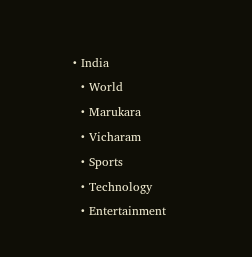• India
  • World
  • Marukara
  • Vicharam
  • Sports
  • Technology
  • Entertainment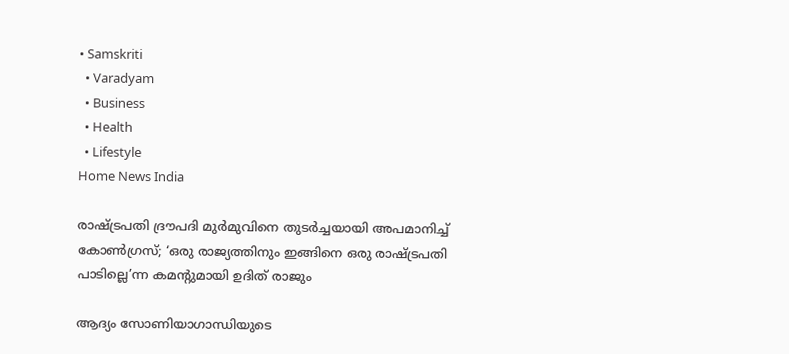• Samskriti
  • Varadyam
  • Business
  • Health
  • Lifestyle
Home News India

രാഷ്‌ട്രപതി ദ്രൗപദി മുര്‍മുവിനെ തുടര്‍ച്ചയായി അപമാനിച്ച് കോണ്‍ഗ്രസ്; ‘ഒരു രാജ്യത്തിനും ഇങ്ങിനെ ഒരു രാഷ്‌ട്രപതി പാടില്ലെ’ന്ന കമന്‍റുമായി ഉദിത് രാജും

ആദ്യം സോണിയാഗാന്ധിയുടെ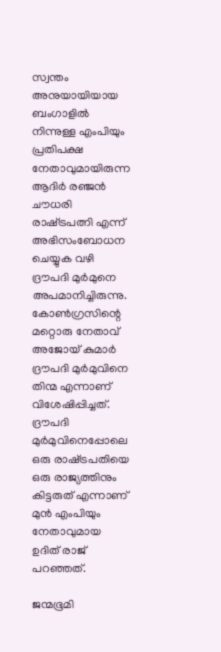സ്വന്തം അനുയായിയായ ബംഗാളില്‍ നിന്നുള്ള എംപിയും പ്രതിപക്ഷ നേതാവുമായിരുന്ന ആദിര്‍ രഞ്ജന്‍ ചൗധരി രാഷ്‌ട്രപത്നി എന്ന് അഭിസംബോധന ചെയ്യുക വഴി ദ്രൗപദി മുര്‍മുനെ അപമാനിച്ചിരുന്നു. കോണ്‍ഗ്രസിന്റെ മറ്റൊരു നേതാവ് അജോയ് കുമാര്‍ ദ്രൗപദി മുര്‍മുവിനെ തിന്മ എന്നാണ് വിശേഷിപ്പിച്ചത്. ദ്രൗപദി മുര്‍മുവിനെപ്പോലെ ഒരു രാഷ്‌ട്രപതിയെ ഒരു രാജ്യത്തിനും കിട്ടരുത് എന്നാണ് മുന്‍ എംപിയും നേതാവുമായ ഉദിത് രാജ് പറ‍ഞ്ഞത്.

ജന്മഭൂമി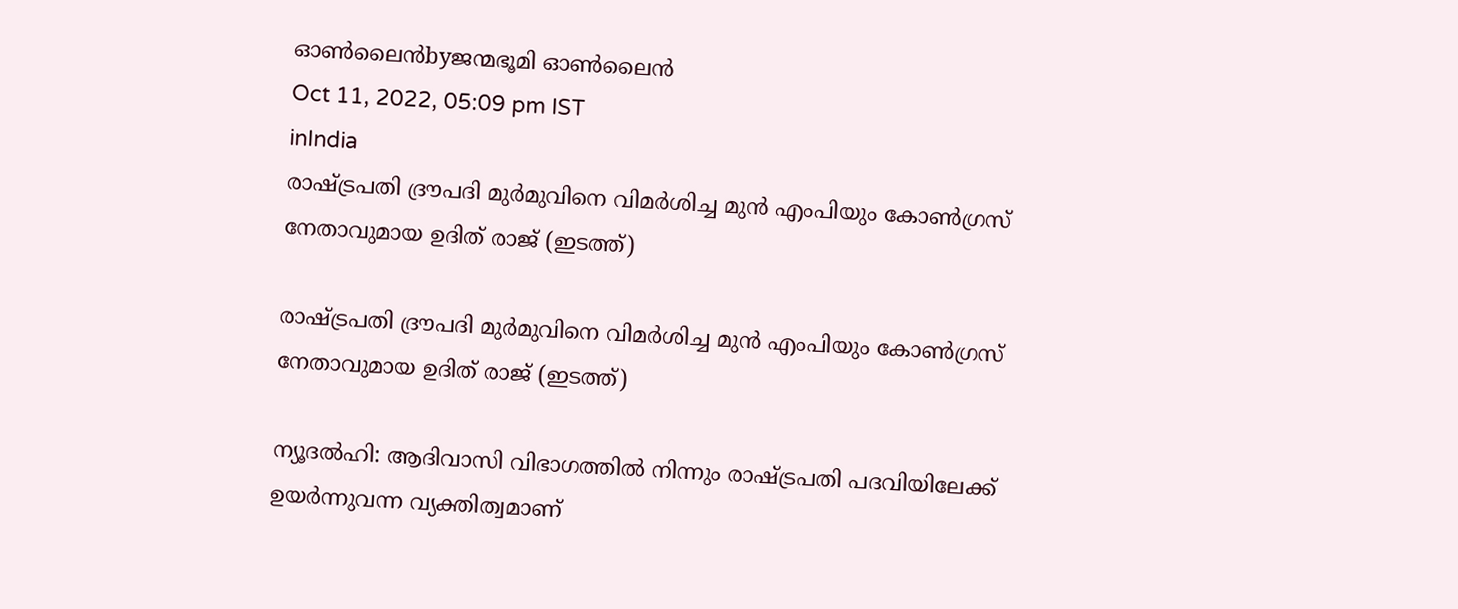ഓണ്‍ലൈന്‍byജന്മഭൂമി ഓണ്‍ലൈന്‍
Oct 11, 2022, 05:09 pm IST
inIndia
രാഷ്ട്രപതി ദ്രൗപദി മുര്‍മുവിനെ വിമര്‍ശിച്ച മുന്‍ എംപിയും കോണ്‍ഗ്രസ് നേതാവുമായ ഉദിത് രാജ് (ഇടത്ത്)

രാഷ്ട്രപതി ദ്രൗപദി മുര്‍മുവിനെ വിമര്‍ശിച്ച മുന്‍ എംപിയും കോണ്‍ഗ്രസ് നേതാവുമായ ഉദിത് രാജ് (ഇടത്ത്)

ന്യൂദല്‍ഹി: ആദിവാസി വിഭാഗത്തില്‍ നിന്നും രാഷ്‌ട്രപതി പദവിയിലേക്ക് ഉയര്‍ന്നുവന്ന വ്യക്തിത്വമാണ്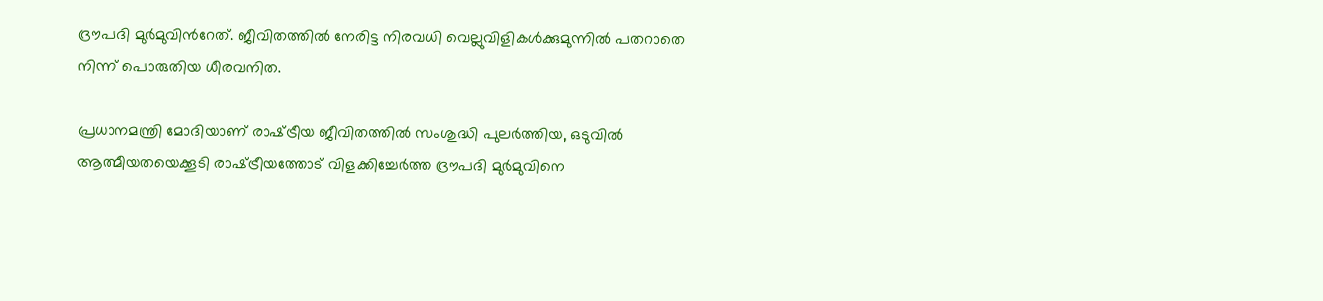ദ്രൗപദി മുര്‍മുവിന്‍റേത്. ജീവിതത്തില്‍ നേരിട്ട നിരവധി വെല്ലുവിളികള്‍ക്കുമുന്നില്‍ പതറാതെ നിന്ന് പൊരുതിയ ധീരവനിത.

പ്രധാനമന്ത്രി മോദിയാണ് രാഷ്‌ട്രീയ ജീവിതത്തില്‍ സംശുദ്ധി പുലര്‍ത്തിയ, ഒടുവില്‍ ആത്മീയതയെക്കൂടി രാഷ്‌ട്രീയത്തോട് വിളക്കിച്ചേര്‍ത്ത ദ്രൗപദി മുര്‍മുവിനെ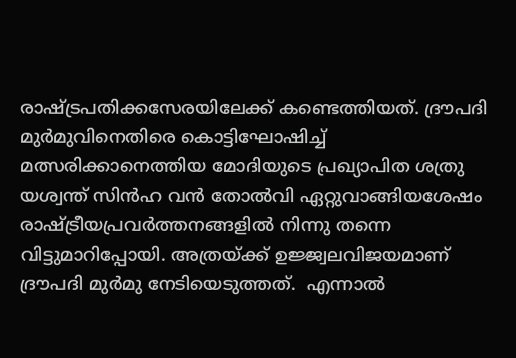രാഷ്‌ട്രപതിക്കസേരയിലേക്ക് കണ്ടെത്തിയത്. ദ്രൗപദി മുര്‍മുവിനെതിരെ കൊട്ടിഘോഷിച്ച് മത്സരിക്കാനെത്തിയ മോദിയുടെ പ്രഖ്യാപിത ശത്രു യശ്വന്ത് സിന്‍ഹ വന്‍ തോല്‍വി ഏറ്റുവാങ്ങിയശേഷം രാഷ്‌ട്രീയപ്രവര്‍ത്തനങ്ങളില്‍ നിന്നു തന്നെ വിട്ടുമാറിപ്പോയി. അത്രയ്‌ക്ക് ഉജ്ജ്വലവിജയമാണ് ദ്രൗപദി മുര്‍മു നേടിയെടുത്തത്.  എന്നാല്‍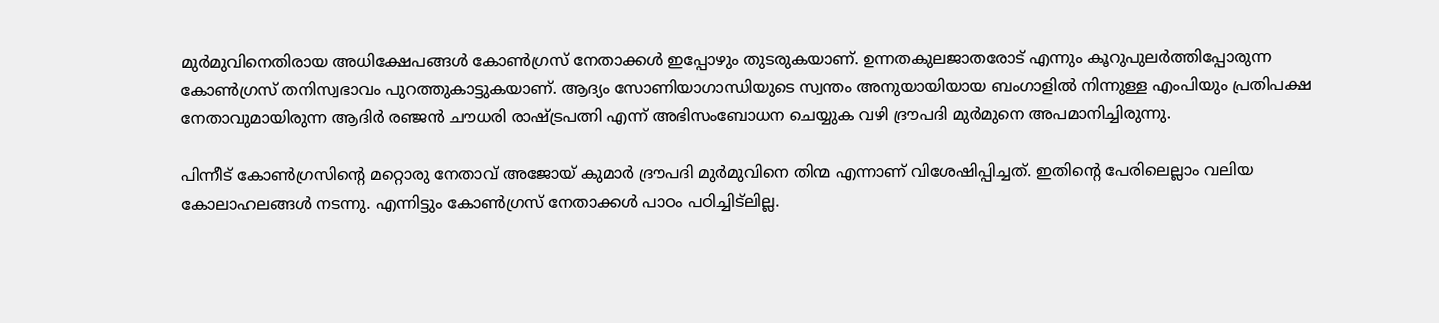മുര്‍മുവിനെതിരായ അധിക്ഷേപങ്ങള്‍ കോണ്‍ഗ്രസ് നേതാക്കള്‍ ഇപ്പോഴും തുടരുകയാണ്. ഉന്നതകുലജാതരോട് എന്നും കൂറുപുലര്‍ത്തിപ്പോരുന്ന കോണ്‍ഗ്രസ് തനിസ്വഭാവം പുറത്തുകാട്ടുകയാണ്. ആദ്യം സോണിയാഗാന്ധിയുടെ സ്വന്തം അനുയായിയായ ബംഗാളില്‍ നിന്നുള്ള എംപിയും പ്രതിപക്ഷ നേതാവുമായിരുന്ന ആദിര്‍ രഞ്ജന്‍ ചൗധരി രാഷ്‌ട്രപത്നി എന്ന് അഭിസംബോധന ചെയ്യുക വഴി ദ്രൗപദി മുര്‍മുനെ അപമാനിച്ചിരുന്നു.

പിന്നീട് കോണ്‍ഗ്രസിന്റെ മറ്റൊരു നേതാവ് അജോയ് കുമാര്‍ ദ്രൗപദി മുര്‍മുവിനെ തിന്മ എന്നാണ് വിശേഷിപ്പിച്ചത്. ഇതിന്റെ പേരിലെല്ലാം വലിയ കോലാഹലങ്ങള്‍ നടന്നു. എന്നിട്ടും കോണ്‍ഗ്രസ് നേതാക്കള്‍ പാഠം പഠിച്ചിട്ലില്ല.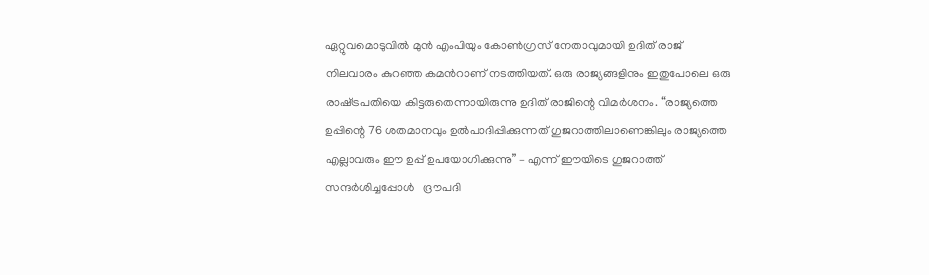ഏറ്റുവമൊടുവില്‍ മുന്‍ എംപിയും കോണ്‍ഗ്രസ് നേതാവുമായി ഉദിത് രാജ് നിലവാരം കുറഞ്ഞ കമന്‍റാണ് നടത്തിയത്. ഒരു രാജ്യങ്ങളിനും ഇതുപോലെ ഒരു രാഷ്‌ട്രപതിയെ കിട്ടരുതെന്നായിരുന്നു ഉദിത് രാജിന്റെ വിമര്‍ശനം. “രാജ്യത്തെ ഉപ്പിന്റെ 76 ശതമാനവും ഉല്‍പാദിപ്പിക്കുന്നത് ഗുജറാത്തിലാണെങ്കിലും രാജ്യത്തെ എല്ലാവരും ഈ ഉപ്പ് ഉപയോഗിക്കുന്നു” – എന്ന് ഈയിടെ ഗുജറാത്ത് സന്ദര്‍ശിച്ചപ്പോള്‍   ദ്രൗപദി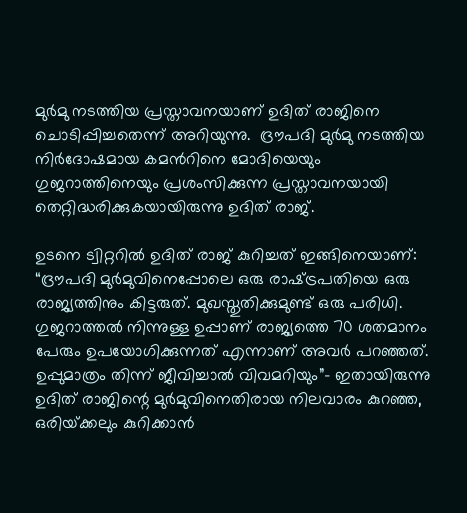മുര്‍മു നടത്തിയ പ്രസ്താവനയാണ് ഉദിത് രാജിനെ ചൊടിപ്പിച്ചതെന്ന് അറിയുന്നു.  ദ്രൗപദി മുര്‍മു നടത്തിയ നിര്‍ദോഷമായ കമന്‍റിനെ മോദിയെയും ഗുജറാത്തിനെയും പ്രശംസിക്കുന്ന പ്രസ്താവനയായി തെറ്റിദ്ധരിക്കുകയായിരുന്നു ഉദിത് രാജ്.

ഉടനെ ട്വിറ്ററില്‍ ഉദിത് രാജ് കുറിച്ചത് ഇങ്ങിനെയാണ്: “ദ്രൗപദി മുര്‍മുവിനെപ്പോലെ ഒരു രാഷ്‌ട്രപതിയെ ഒരു രാജ്യത്തിനും കിട്ടരുത്. മുഖസ്തുതിക്കുമുണ്ട് ഒരു പരിധി. ഗുജറാത്തല്‍ നിന്നുള്ള ഉപ്പാണ് രാജ്യത്തെ 70 ശതമാനം പേരും ഉപയോഗിക്കുന്നത് എന്നാണ് അവര്‍ പറഞ്ഞത്. ഉപ്പുമാത്രം തിന്ന് ജീവിച്ചാല്‍ വിവമറിയും”- ഇതായിരുന്നു ഉദിത് രാജിന്റെ മുര്‍മുവിനെതിരായ നിലവാരം കുറഞ്ഞ, ഒരിയ്‌ക്കലും കുറിക്കാന്‍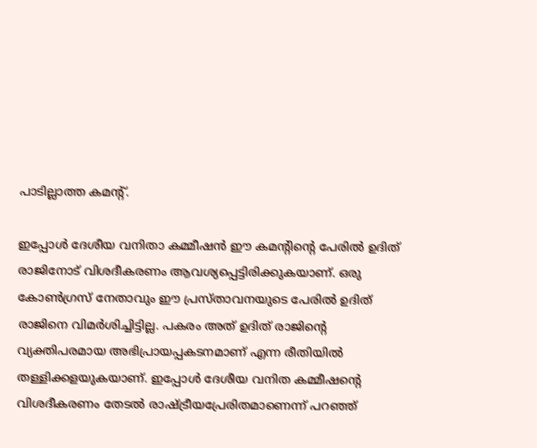പാടില്ലാത്ത കമന്‍റ്.

ഇപ്പോള്‍ ദേശീയ വനിതാ കമ്മീഷന്‍ ഈ കമന്‍റിന്റെ പേരില്‍ ഉദിത് രാജിനോട് വിശദീകരണം ആവശ്യപ്പെട്ടിരിക്കുകയാണ്. ഒരു കോണ്‍ഗ്രസ് നേതാവും ഈ പ്രസ്താവനയുടെ പേരില്‍ ഉദിത് രാജിനെ വിമര്‍ശിച്ചിട്ടില്ല. പകരം അത് ഉദിത് രാജിന്റെ വ്യക്തിപരമായ അഭിപ്രായപ്പകടനമാണ് എന്ന രീതിയില്‍ തള്ളിക്കളയുകയാണ്. ഇപ്പോള്‍ ദേശീയ വനിത കമ്മീഷന്റെ വിശദീകരണം തേടല്‍ രാഷ്‌ട്രീയപ്രേരിതമാണെന്ന് പറഞ്ഞ്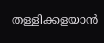തള്ളിക്കളയാന്‍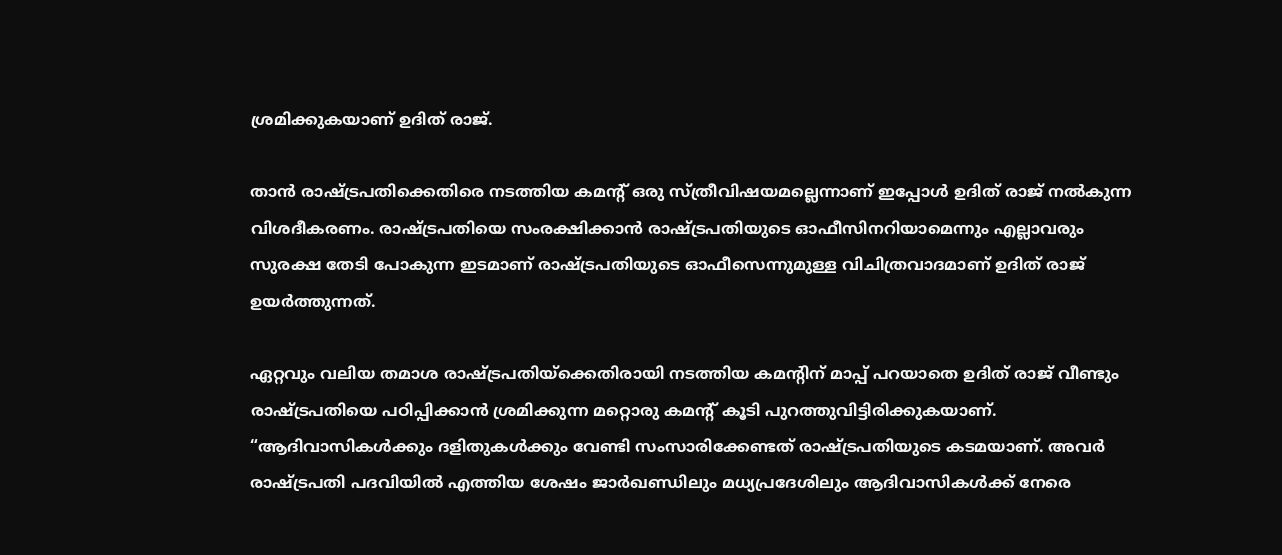ശ്രമിക്കുകയാണ് ഉദിത് രാജ്.

താന്‍ രാഷ്‌ട്രപതിക്കെതിരെ നടത്തിയ കമന്‍റ് ഒരു സ്ത്രീവിഷയമല്ലെന്നാണ് ഇപ്പോള്‍ ഉദിത് രാജ് നല്‍കുന്ന വിശദീകരണം. രാഷ്‌ട്രപതിയെ സംരക്ഷിക്കാന്‍ രാഷ്‌ട്രപതിയുടെ ഓഫീസിനറിയാമെന്നും എല്ലാവരും സുരക്ഷ തേടി പോകുന്ന ഇടമാണ് രാഷ്‌ട്രപതിയുടെ ഓഫീസെന്നുമുള്ള വിചിത്രവാദമാണ് ഉദിത് രാജ് ഉയര്‍ത്തുന്നത്.

ഏറ്റവും വലിയ തമാശ രാഷ്‌ട്രപതിയ്‌ക്കെതിരായി നടത്തിയ കമന്‍റിന് മാപ്പ് പറയാതെ ഉദിത് രാജ് വീണ്ടും രാഷ്‌ട്രപതിയെ പഠിപ്പിക്കാന്‍ ശ്രമിക്കുന്ന മറ്റൊരു കമന്‍റ് കൂടി പുറത്തുവിട്ടിരിക്കുകയാണ്. “ആദിവാസികള്‍ക്കും ദളിതുകള്‍ക്കും വേണ്ടി സംസാരിക്കേണ്ടത് രാഷ്‌ട്രപതിയുടെ കടമയാണ്. അവര്‍ രാഷ്‌ട്രപതി പദവിയില്‍ എത്തിയ ശേഷം ജാര്‍ഖണ്ഡിലും മധ്യപ്രദേശിലും ആദിവാസികള്‍ക്ക് നേരെ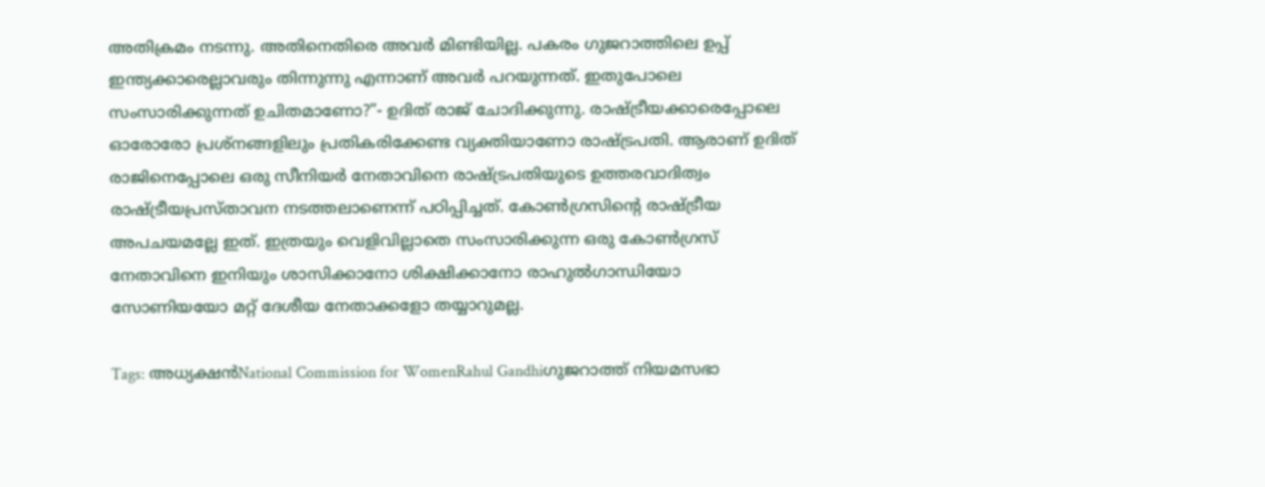അതിക്രമം നടന്നു. അതിനെതിരെ അവര്‍ മിണ്ടിയില്ല. പകരം ഗുജറാത്തിലെ ഉപ്പ് ഇന്ത്യക്കാരെല്ലാവരും തിന്നുന്നു എന്നാണ് അവര്‍ പറയുന്നത്. ഇതുപോലെ സംസാരിക്കുന്നത് ഉചിതമാണോ?”- ഉദിത് രാജ് ചോദിക്കുന്നു. രാഷ്‌ട്രീയക്കാരെപ്പോലെ ഓരോരോ പ്രശ്നങ്ങളിലും പ്രതികരിക്കേണ്ട വ്യക്തിയാണോ രാഷ്‌ട്രപതി. ആരാണ് ഉദിത് രാജിനെപ്പോലെ ഒരു സീനിയര്‍ നേതാവിനെ രാഷ്‌ട്രപതിയുടെ ഉത്തരവാദിത്വം രാഷ്‌ട്രീയപ്രസ്താവന നടത്തലാണെന്ന് പഠിപ്പിച്ചത്. കോണ്‍ഗ്രസിന്റെ രാഷ്‌ട്രീയ അപചയമല്ലേ ഇത്. ഇത്രയും വെളിവില്ലാതെ സംസാരിക്കുന്ന ഒരു കോണ്‍ഗ്രസ് നേതാവിനെ ഇനിയും ശാസിക്കാനോ ശിക്ഷിക്കാനോ രാഹുല്‍ഗാന്ധിയോ സോണിയയോ മറ്റ് ദേശീയ നേതാക്കളോ തയ്യാറുമല്ല.

Tags: അധ്യക്ഷന്‍National Commission for WomenRahul Gandhiഗുജറാത്ത് നിയമസഭാ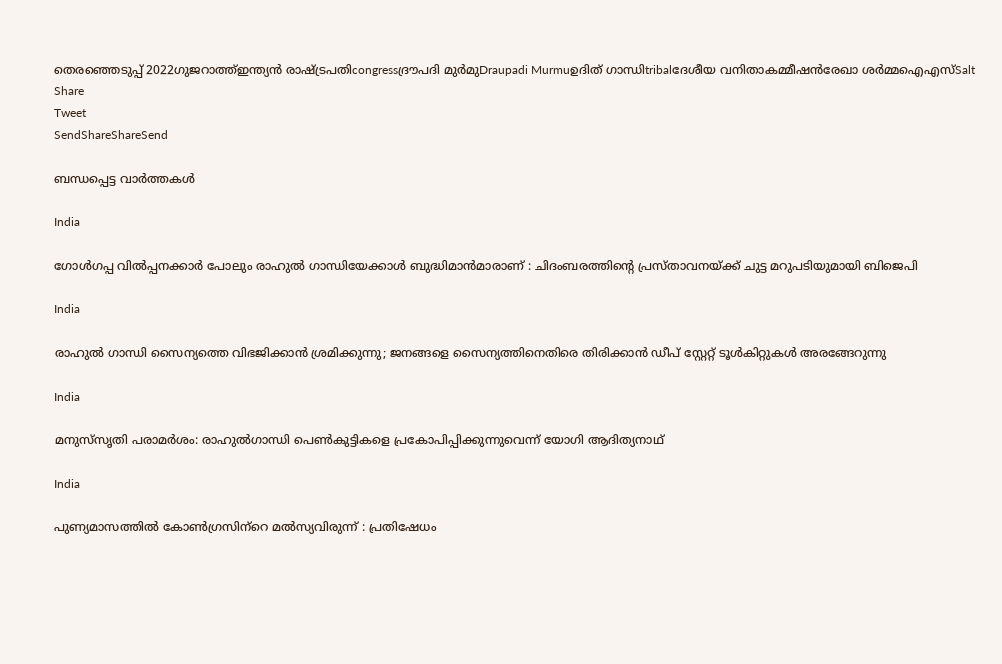തെരഞ്ഞെടുപ്പ് 2022ഗുജറാത്ത്ഇന്ത്യന്‍ രാഷ്ട്രപതിcongressദ്രൗപദി മുര്‍മുDraupadi Murmuഉദിത് ഗാന്ധിtribalദേശീയ വനിതാകമ്മീഷന്‍രേഖാ ശര്‍മ്മഐഎസ്Salt
Share
Tweet
SendShareShareSend

ബന്ധപ്പെട്ട വാര്‍ത്തകള്‍

India

ഗോൾഗപ്പ വിൽപ്പനക്കാർ പോലും രാഹുൽ ഗാന്ധിയേക്കാൾ ബുദ്ധിമാൻമാരാണ് : ചിദംബരത്തിന്റെ പ്രസ്താവനയ്‌ക്ക് ചുട്ട മറുപടിയുമായി ബിജെപി

India

രാഹുല്‍ ഗാന്ധി സൈന്യത്തെ വിഭജിക്കാന്‍ ശ്രമിക്കുന്നു; ജനങ്ങളെ സൈന്യത്തിനെതിരെ തിരിക്കാന്‍ ഡീപ് സ്റ്റേറ്റ് ടൂള്‍കിറ്റുകള്‍ അരങ്ങേറുന്നു

India

മനുസ്‌സൃതി പരാമര്‍ശം: രാഹുല്‍ഗാന്ധി പെണ്‍കുട്ടികളെ പ്രകോപിപ്പിക്കുന്നുവെന്ന് യോഗി ആദിത്യനാഥ്

India

പുണ്യമാസത്തില്‍ കോണ്‍ഗ്രസിന്‌റെ മല്‍സ്യവിരുന്ന് : പ്രതിഷേധം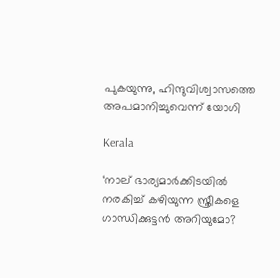പുകയുന്നു, ഹിന്ദുവിശ്വാസത്തെ അപമാനിച്ചുവെന്ന് യോഗി

Kerala

‘നാല് ഭാര്യമാർക്കിടയിൽ നരകിച്ച് കഴിയുന്ന സ്ത്രീകളെ ഗാന്ധിക്കുട്ടൻ അറിയുമോ?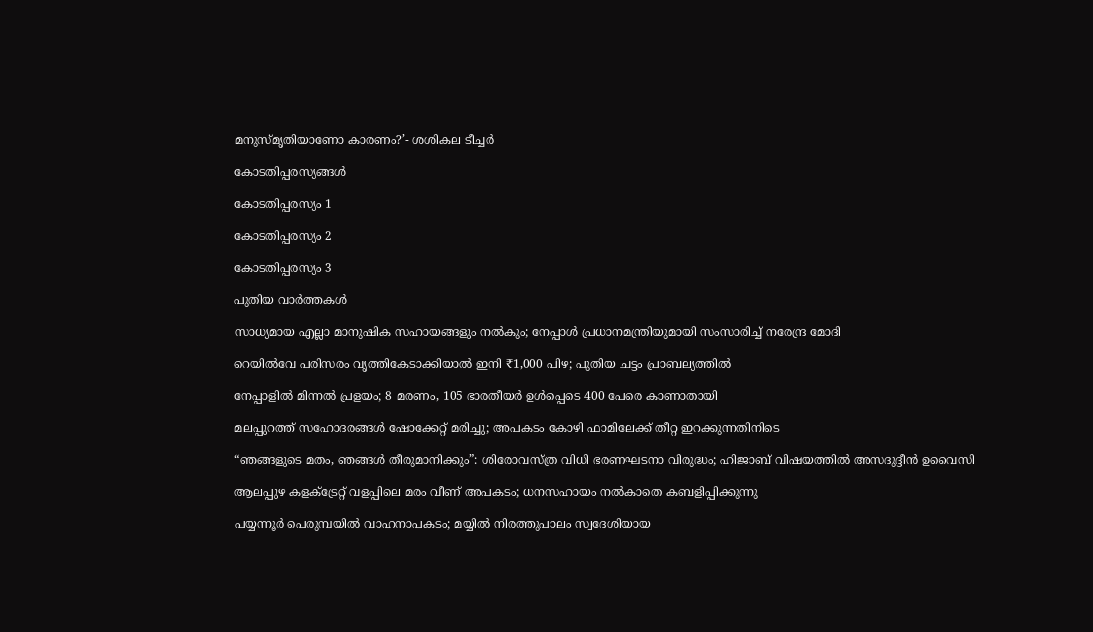മനുസ്മൃതിയാണോ കാരണം?’- ശശികല ടീച്ചർ

കോടതിപ്പരസ്യങ്ങള്‍

കോടതിപ്പരസ്യം 1

കോടതിപ്പരസ്യം 2

കോടതിപ്പരസ്യം 3

പുതിയ വാര്‍ത്തകള്‍

സാധ്യമായ എല്ലാ മാനുഷിക സഹായങ്ങളും നൽകും; നേപ്പാൾ പ്രധാനമന്ത്രിയുമായി സംസാരിച്ച് നരേന്ദ്ര മോദി

റെയിൽവേ പരിസരം വൃത്തികേടാക്കിയാൽ ഇനി ₹1,000 പിഴ; പുതിയ ചട്ടം പ്രാബല്യത്തിൽ

നേപ്പാളിൽ മിന്നല്‍ പ്രളയം; 8 മരണം, 105 ഭാരതീയര്‍ ഉള്‍പ്പെടെ 400 പേരെ കാണാതായി

മലപ്പുറത്ത് സഹോദരങ്ങള്‍ ഷോക്കേറ്റ് മരിച്ചു; അപകടം കോഴി ഫാമിലേക്ക് തീറ്റ ഇറക്കുന്നതിനിടെ

“ഞങ്ങളുടെ മതം, ഞങ്ങൾ തീരുമാനിക്കും”: ശിരോവസ്ത്ര വിധി ഭരണഘടനാ വിരുദ്ധം; ഹിജാബ് വിഷയത്തിൽ അസദുദ്ദീൻ ഉവൈസി

ആലപ്പുഴ കളക്ട്രേറ്റ് വളപ്പിലെ മരം വീണ് അപകടം; ധനസഹായം നല്‍കാതെ കബളിപ്പിക്കുന്നു

പയ്യന്നൂർ പെരുമ്പയിൽ വാഹനാപകടം; മയ്യിൽ നിരത്തുപാലം സ്വദേശിയായ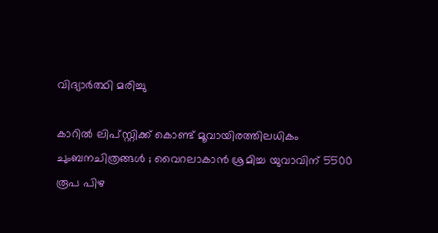വിദ്യാർത്ഥി മരിച്ചു

കാറിൽ ലിപ്സ്റ്റിക്ക് കൊണ്ട് മൂവായിരത്തിലധികം ചുംബനചിത്രങ്ങൾ ; വൈറലാകാൻ ശ്രമിച്ച യുവാവിന് 5500 രൂപ പിഴ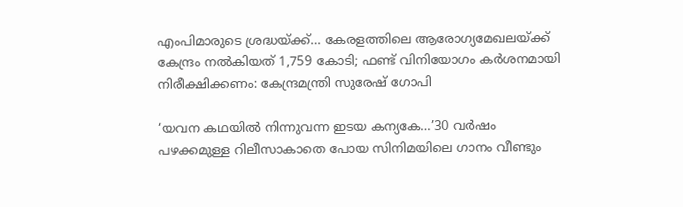എംപിമാരുടെ ശ്രദ്ധയ്‌ക്ക്… കേരളത്തിലെ ആരോഗ്യമേഖലയ്‌ക്ക് കേന്ദ്രം നൽകിയത് 1,759 കോടി; ഫണ്ട് വിനിയോഗം കർശനമായി നിരീക്ഷിക്കണം: കേന്ദ്രമന്ത്രി സുരേഷ് ഗോപി

‘യവന കഥയിൽ നിന്നുവന്ന ഇടയ കന്യകേ…’30 വർഷം പഴക്കമുള്ള റിലീസാകാതെ പോയ സിനിമയിലെ ഗാനം വീണ്ടും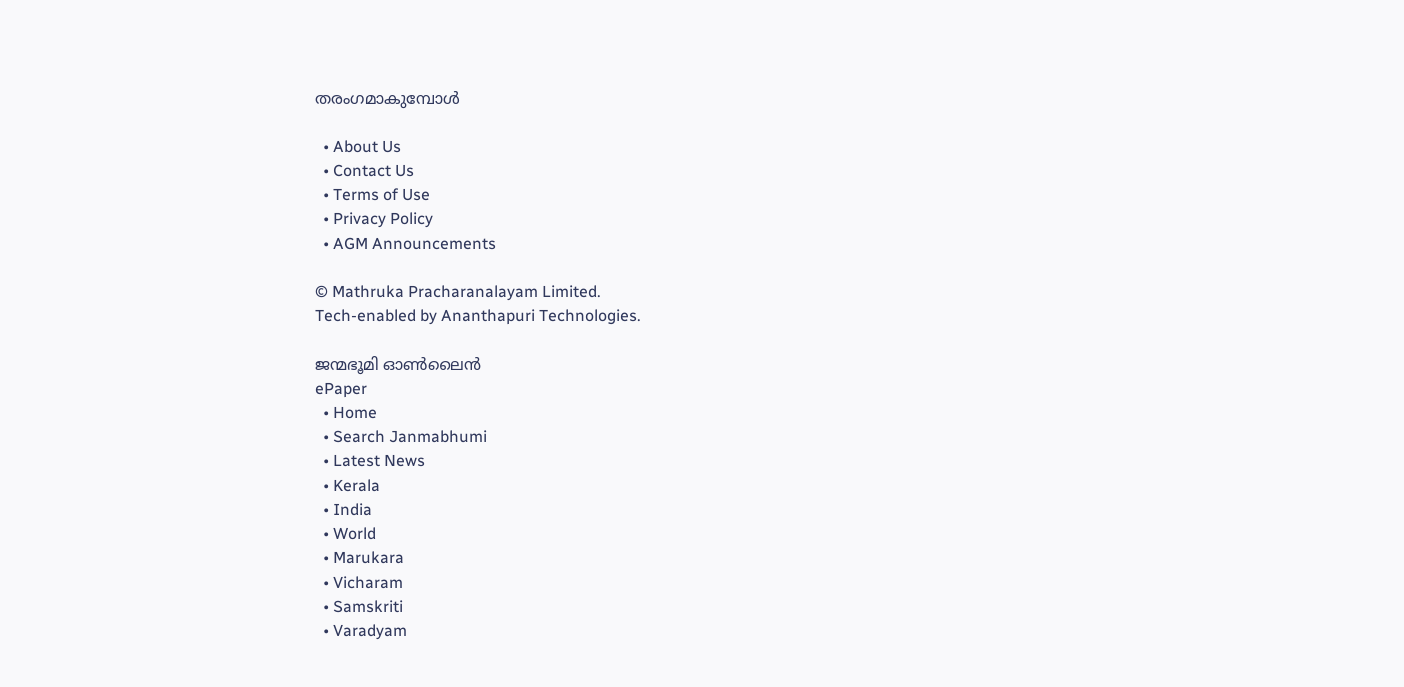തരംഗമാകുമ്പോള്‍

  • About Us
  • Contact Us
  • Terms of Use
  • Privacy Policy
  • AGM Announcements

© Mathruka Pracharanalayam Limited.
Tech-enabled by Ananthapuri Technologies.

ജന്മഭൂമി ഓണ്‍ലൈന്‍
ePaper
  • Home
  • Search Janmabhumi
  • Latest News
  • Kerala
  • India
  • World
  • Marukara
  • Vicharam
  • Samskriti
  • Varadyam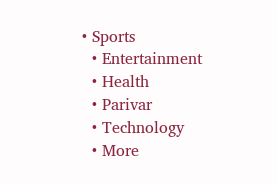• Sports
  • Entertainment
  • Health
  • Parivar
  • Technology
  • More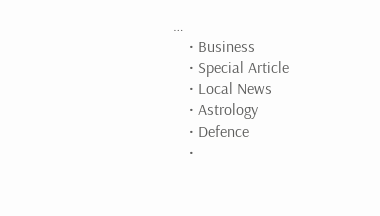…
    • Business
    • Special Article
    • Local News
    • Astrology
    • Defence
    •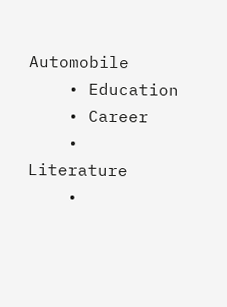Automobile
    • Education
    • Career
    • Literature
    •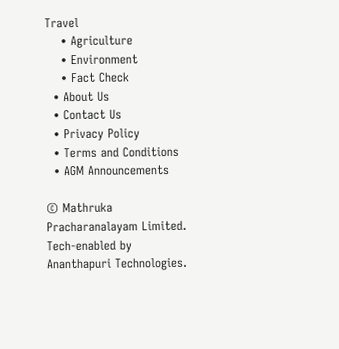Travel
    • Agriculture
    • Environment
    • Fact Check
  • About Us
  • Contact Us
  • Privacy Policy
  • Terms and Conditions
  • AGM Announcements

© Mathruka Pracharanalayam Limited.
Tech-enabled by Ananthapuri Technologies.